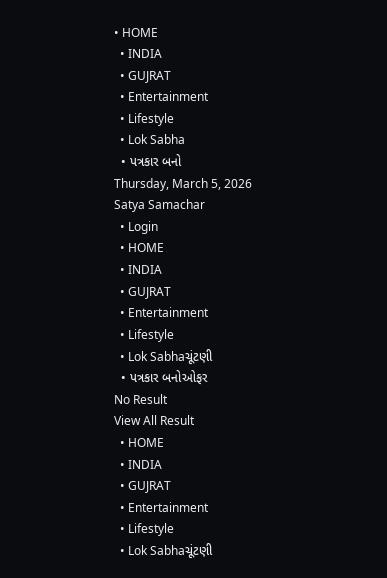• HOME
  • INDIA
  • GUJRAT
  • Entertainment
  • Lifestyle
  • Lok Sabha
  • પત્રકાર બનો
Thursday, March 5, 2026
Satya Samachar
  • Login
  • HOME
  • INDIA
  • GUJRAT
  • Entertainment
  • Lifestyle
  • Lok Sabhaચૂંટણી
  • પત્રકાર બનોઓફર
No Result
View All Result
  • HOME
  • INDIA
  • GUJRAT
  • Entertainment
  • Lifestyle
  • Lok Sabhaચૂંટણી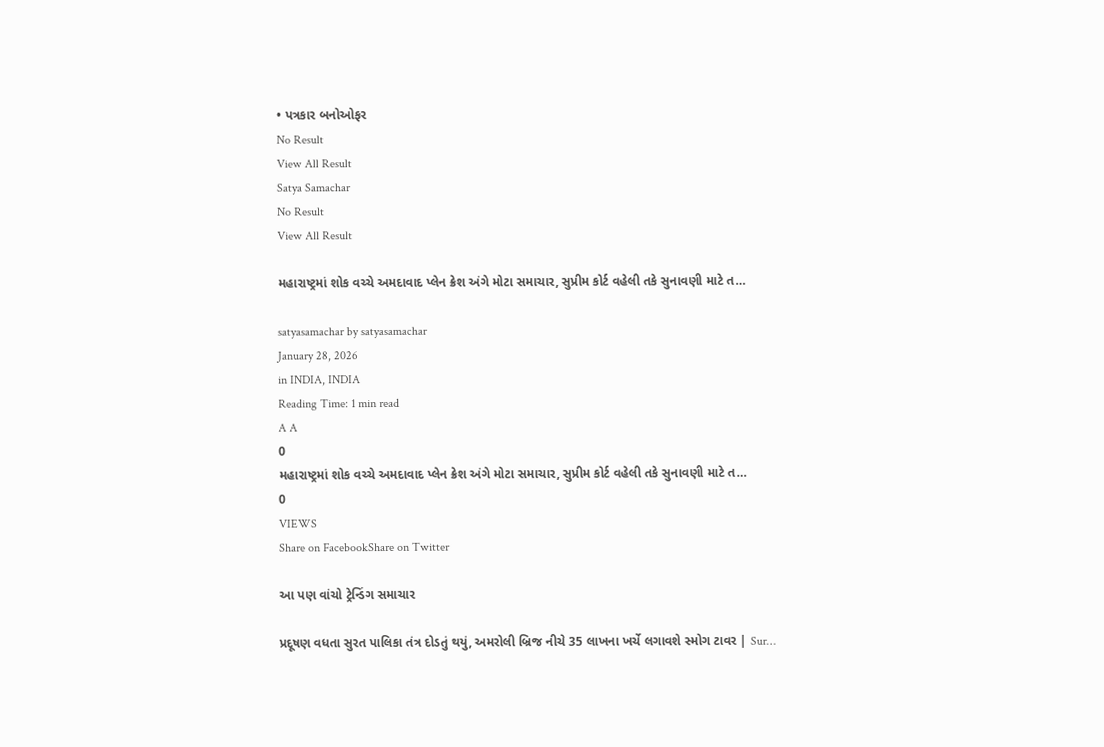• પત્રકાર બનોઓફર
No Result
View All Result
Satya Samachar
No Result
View All Result

મહારાષ્ટ્રમાં શોક વચ્ચે અમદાવાદ પ્લેન ક્રેશ અંગે મોટા સમાચાર, સુપ્રીમ કોર્ટ વહેલી તકે સુનાવણી માટે ત…

satyasamachar by satyasamachar
January 28, 2026
in INDIA, INDIA
Reading Time: 1 min read
A A
0
મહારાષ્ટ્રમાં શોક વચ્ચે અમદાવાદ પ્લેન ક્રેશ અંગે મોટા સમાચાર, સુપ્રીમ કોર્ટ વહેલી તકે સુનાવણી માટે ત…
0
VIEWS
Share on FacebookShare on Twitter

આ પણ વાંચો ટ્રેન્ડિંગ સમાચાર

પ્રદૂષણ વધતા સુરત પાલિકા તંત્ર દોડતું થયું, અમરોલી બ્રિજ નીચે 35 લાખના ખર્ચે લગાવશે સ્મોગ ટાવર | Sur…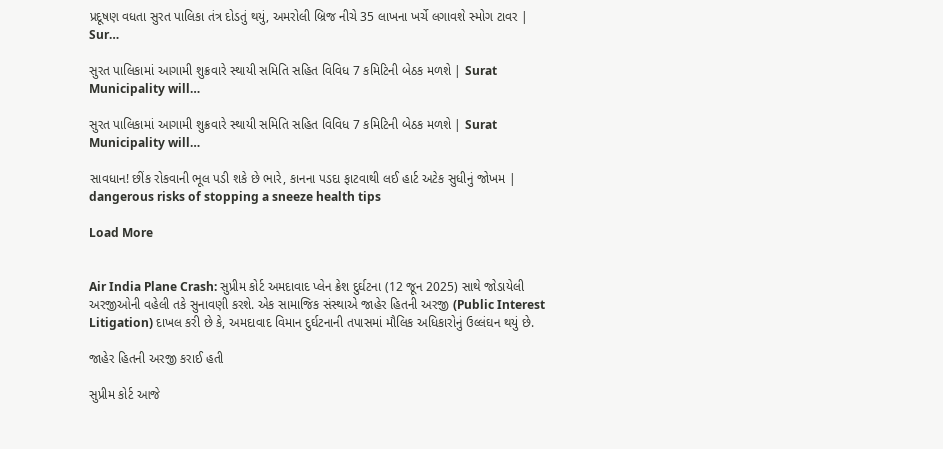પ્રદૂષણ વધતા સુરત પાલિકા તંત્ર દોડતું થયું, અમરોલી બ્રિજ નીચે 35 લાખના ખર્ચે લગાવશે સ્મોગ ટાવર | Sur…

સુરત પાલિકામાં આગામી શુક્રવારે સ્થાયી સમિતિ સહિત વિવિધ 7 કમિટિની બેઠક મળશે | Surat Municipality will…

સુરત પાલિકામાં આગામી શુક્રવારે સ્થાયી સમિતિ સહિત વિવિધ 7 કમિટિની બેઠક મળશે | Surat Municipality will…

સાવધાન! છીંક રોકવાની ભૂલ પડી શકે છે ભારે, કાનના પડદા ફાટવાથી લઈ હાર્ટ અટેક સુધીનું જોખમ | dangerous risks of stopping a sneeze health tips

Load More


Air India Plane Crash: સુપ્રીમ કોર્ટ અમદાવાદ પ્લેન ક્રેશ દુર્ઘટના (12 જૂન 2025) સાથે જોડાયેલી અરજીઓની વહેલી તકે સુનાવણી કરશે. એક સામાજિક સંસ્થાએ જાહેર હિતની અરજી (Public Interest Litigation) દાખલ કરી છે કે, અમદાવાદ વિમાન દુર્ઘટનાની તપાસમાં મૌલિક અધિકારોનું ઉલ્લંઘન થયું છે.

જાહેર હિતની અરજી કરાઈ હતી

સુપ્રીમ કોર્ટ આજે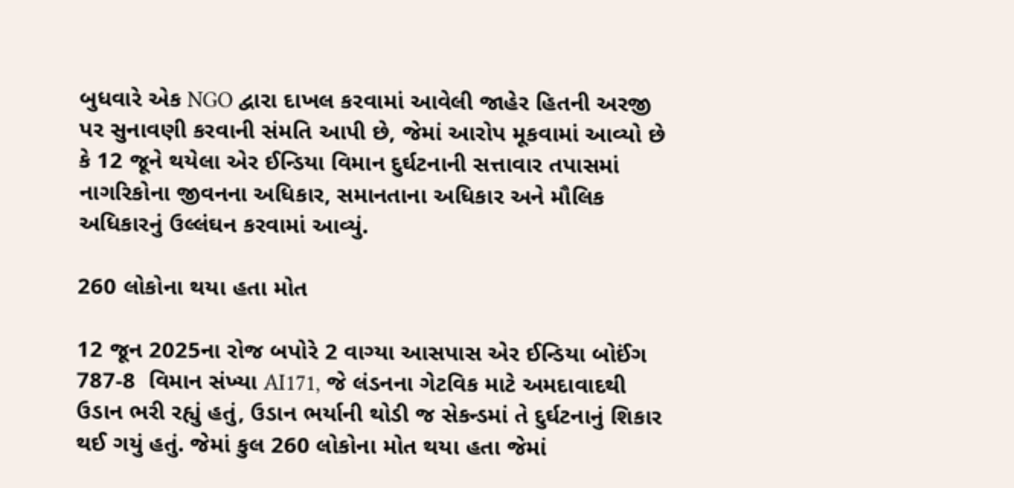બુધવારે એક NGO દ્વારા દાખલ કરવામાં આવેલી જાહેર હિતની અરજી પર સુનાવણી કરવાની સંમતિ આપી છે, જેમાં આરોપ મૂકવામાં આવ્યો છે કે 12 જૂને થયેલા એર ઈન્ડિયા વિમાન દુર્ઘટનાની સત્તાવાર તપાસમાં નાગરિકોના જીવનના અધિકાર, સમાનતાના અધિકાર અને મૌલિક અધિકારનું ઉલ્લંઘન કરવામાં આવ્યું.

260 લોકોના થયા હતા મોત

12 જૂન 2025ના રોજ બપોરે 2 વાગ્યા આસપાસ એર ઈન્ડિયા બોઈંગ 787-8  વિમાન સંખ્યા AI171, જે લંડનના ગેટવિક માટે અમદાવાદથી ઉડાન ભરી રહ્યું હતું, ઉડાન ભર્યાની થોડી જ સેકન્ડમાં તે દુર્ઘટનાનું શિકાર થઈ ગયું હતું. જેમાં કુલ 260 લોકોના મોત થયા હતા જેમાં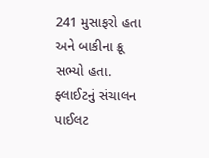241 મુસાફરો હતા અને બાકીના ક્રૂ સભ્યો હતા. ફ્લાઈટનું સંચાલન પાઈલટ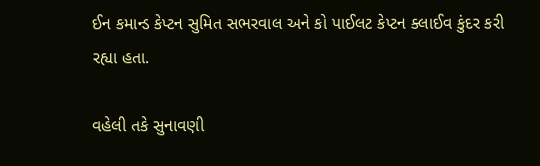ઈન કમાન્ડ કેપ્ટન સુમિત સભરવાલ અને કો પાઈલટ કેપ્ટન ક્લાઈવ કુંદર કરી રહ્યા હતા.

વહેલી તકે સુનાવણી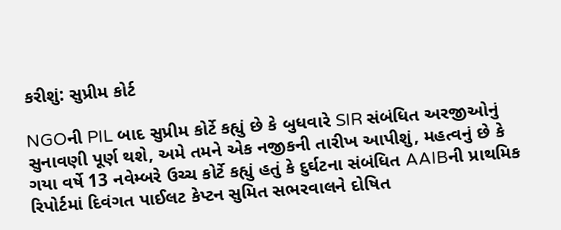કરીશું: સુપ્રીમ કોર્ટ

NGOની PIL બાદ સુપ્રીમ કોર્ટે કહ્યું છે કે બુધવારે SIR સંબંધિત અરજીઓનું સુનાવણી પૂર્ણ થશે, અમે તમને એક નજીકની તારીખ આપીશું, મહત્વનું છે કે ગયા વર્ષે 13 નવેમ્બરે ઉચ્ચ કોર્ટે કહ્યું હતું કે દુર્ઘટના સંબંધિત AAIBની પ્રાથમિક રિપોર્ટમાં દિવંગત પાઈલટ કેપ્ટન સુમિત સભરવાલને દોષિત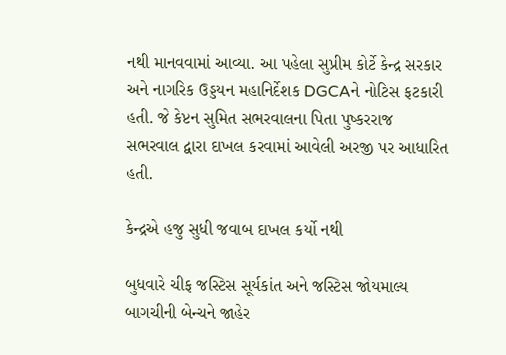નથી માનવવામાં આવ્યા. આ પહેલા સુપ્રીમ કોર્ટે કેન્દ્ર સરકાર અને નાગરિક ઉડ્ડયન મહાનિર્દેશક DGCAને નોટિસ ફટકારી હતી. જે કેપ્ટન સુમિત સભરવાલના પિતા પુષ્કરરાજ સભરવાલ દ્વારા દાખલ કરવામાં આવેલી અરજી પર આધારિત હતી.

કેન્દ્રએ હજુ સુધી જવાબ દાખલ કર્યો નથી

બુધવારે ચીફ જસ્ટિસ સૂર્યકાંત અને જસ્ટિસ જોયમાલ્ય બાગચીની બેન્ચને જાહેર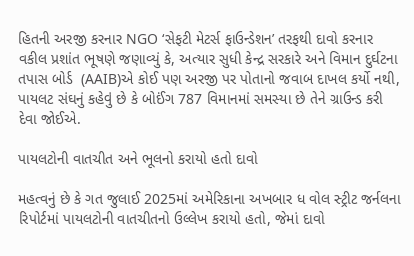હિતની અરજી કરનાર NGO ‘સેફટી મેટર્સ ફાઉન્ડેશન’ તરફથી દાવો કરનાર વકીલ પ્રશાંત ભૂષણે જણાવ્યું કે, અત્યાર સુધી કેન્દ્ર સરકારે અને વિમાન દુર્ઘટના તપાસ બોર્ડ  (AAIB)એ કોઈ પણ અરજી પર પોતાનો જવાબ દાખલ કર્યો નથી, પાયલટ સંઘનું કહેવું છે કે બોઈંગ 787 વિમાનમાં સમસ્યા છે તેને ગ્રાઉન્ડ કરી દેવા જોઈએ.

પાયલટોની વાતચીત અને ભૂલનો કરાયો હતો દાવો

મહત્વનું છે કે ગત જુલાઈ 2025માં અમેરિકાના અખબાર ધ વોલ સ્ટ્રીટ જર્નલના રિપોર્ટમાં પાયલટોની વાતચીતનો ઉલ્લેખ કરાયો હતો, જેમાં દાવો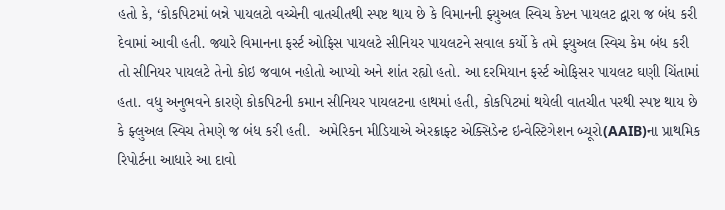હતો કે, ‘કોકપિટમાં બન્ને પાયલટો વચ્ચેની વાતચીતથી સ્પષ્ટ થાય છે કે વિમાનની ફ્યુઅલ સ્વિચ કેપ્ટન પાયલટ દ્વારા જ બંધ કરી દેવામાં આવી હતી. જ્યારે વિમાનના ફર્સ્ટ ઓફિસ પાયલટે સીનિયર પાયલટને સવાલ કર્યો કે તમે ફ્યુઅલ સ્વિચ કેમ બંધ કરી તો સીનિયર પાયલટે તેનો કોઇ જવાબ નહોતો આપ્યો અને શાંત રહ્યો હતો. આ દરમિયાન ફર્સ્ટ ઓફિસર પાયલટ ઘણી ચિંતામાં હતા. વધુ અનુભવને કારણે કોકપિટની કમાન સીનિયર પાયલટના હાથમાં હતી, કોકપિટમાં થયેલી વાતચીત પરથી સ્પષ્ટ થાય છે કે ફ્લુઅલ સ્વિચ તેમણે જ બંધ કરી હતી.  અમેરિકન મીડિયાએ એરક્રાફ્ટ એક્સિડેન્ટ ઇન્વેસ્ટિગેશન બ્યૂરો(AAIB)ના પ્રાથમિક રિપોર્ટના આધારે આ દાવો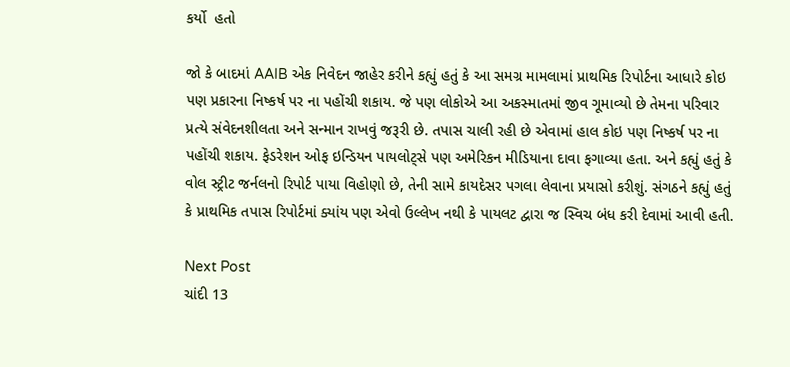કર્યો  હતો

જો કે બાદમાં AAIB એક નિવેદન જાહેર કરીને કહ્યું હતું કે આ સમગ્ર મામલામાં પ્રાથમિક રિપોર્ટના આધારે કોઇ પણ પ્રકારના નિષ્કર્ષ પર ના પહોંચી શકાય. જે પણ લોકોએ આ અકસ્માતમાં જીવ ગૂમાવ્યો છે તેમના પરિવાર પ્રત્યે સંવેદનશીલતા અને સન્માન રાખવું જરૂરી છે. તપાસ ચાલી રહી છે એવામાં હાલ કોઇ પણ નિષ્કર્ષ પર ના પહોંચી શકાય. ફેડરેશન ઓફ ઇન્ડિયન પાયલોટ્સે પણ અમેરિકન મીડિયાના દાવા ફગાવ્યા હતા. અને કહ્યું હતું કે વોલ સ્ટ્રીટ જર્નલનો રિપોર્ટ પાયા વિહોણો છે, તેની સામે કાયદેસર પગલા લેવાના પ્રયાસો કરીશું. સંગઠને કહ્યું હતું કે પ્રાથમિક તપાસ રિપોર્ટમાં ક્યાંય પણ એવો ઉલ્લેખ નથી કે પાયલટ દ્વારા જ સ્વિચ બંધ કરી દેવામાં આવી હતી.

Next Post
ચાંદી 13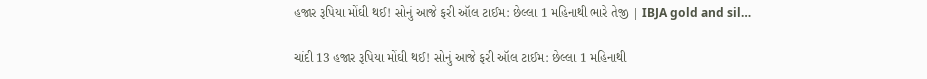હજાર રૂપિયા મોંઘી થઈ! સોનું આજે ફરી ઑલ ટાઈમ: છેલ્લા 1 મહિનાથી ભારે તેજી | IBJA gold and sil…

ચાંદી 13 હજાર રૂપિયા મોંઘી થઈ! સોનું આજે ફરી ઑલ ટાઈમ: છેલ્લા 1 મહિનાથી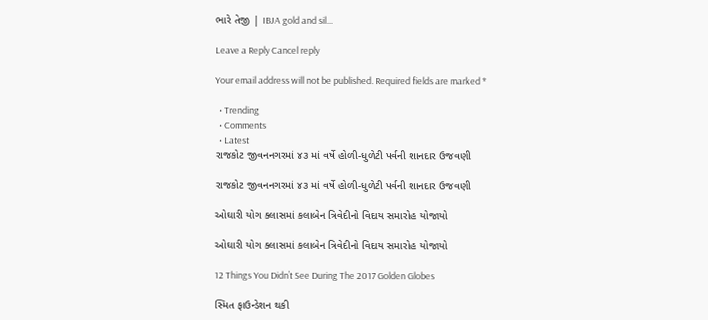ભારે તેજી | IBJA gold and sil...

Leave a Reply Cancel reply

Your email address will not be published. Required fields are marked *

  • Trending
  • Comments
  • Latest
રાજકોટ જીવનનગરમાં ૪૩ માં વર્ષે હોળી-ધુળેટી પર્વની શાનદાર ઉજવણી

રાજકોટ જીવનનગરમાં ૪૩ માં વર્ષે હોળી-ધુળેટી પર્વની શાનદાર ઉજવણી

ઓઘારી યોગ ક્લાસમાં કલાબેન ત્રિવેદીનો વિદાય સમારોહ યોજાયો

ઓઘારી યોગ ક્લાસમાં કલાબેન ત્રિવેદીનો વિદાય સમારોહ યોજાયો

12 Things You Didn’t See During The 2017 Golden Globes

સ્મિત ફાઉન્ડેશન થકી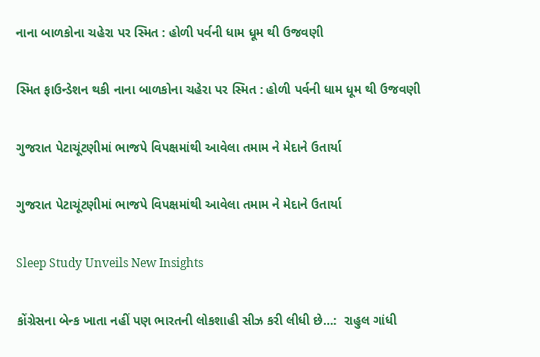નાના બાળકોના ચહેરા પર સ્મિત : હોળી પર્વની ધામ ધૂમ થી ઉજવણી

સ્મિત ફાઉન્ડેશન થકી નાના બાળકોના ચહેરા પર સ્મિત : હોળી પર્વની ધામ ધૂમ થી ઉજવણી

ગુજરાત પેટાચૂંટણીમાં ભાજપે વિપક્ષમાંથી આવેલા તમામ ને મેદાને ઉતાર્યા

ગુજરાત પેટાચૂંટણીમાં ભાજપે વિપક્ષમાંથી આવેલા તમામ ને મેદાને ઉતાર્યા

Sleep Study Unveils New Insights

કોંગ્રેસના બેન્ક ખાતા નહીં પણ ભારતની લોકશાહી સીઝ કરી લીધી છે…:  રાહુલ ગાંધી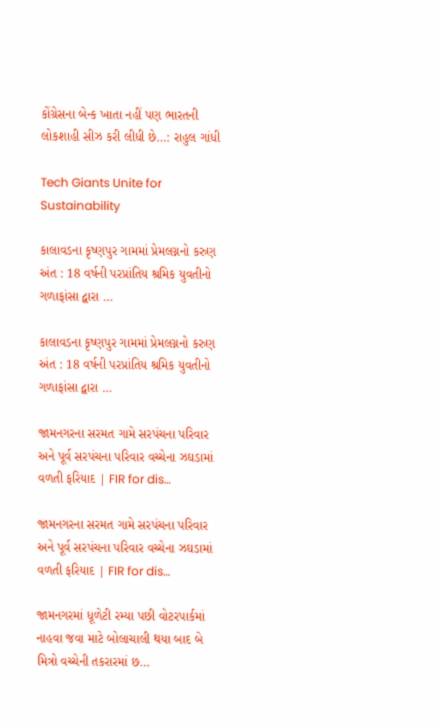કોંગ્રેસના બેન્ક ખાતા નહીં પણ ભારતની લોકશાહી સીઝ કરી લીધી છે…: રાહુલ ગાંધી

Tech Giants Unite for Sustainability

કાલાવડના કૃષ્ણપુર ગામમાં પ્રેમલગ્નનો કરુણ અંત : 18 વર્ષની પરપ્રાંતિય શ્રમિક યુવતીનો ગળાફાંસા દ્વારા …

કાલાવડના કૃષ્ણપુર ગામમાં પ્રેમલગ્નનો કરુણ અંત : 18 વર્ષની પરપ્રાંતિય શ્રમિક યુવતીનો ગળાફાંસા દ્વારા …

જામનગરના સરમત ગામે સરપંચના પરિવાર અને પૂર્વ સરપંચના પરિવાર વચ્ચેના ઝઘડામાં વળતી ફરિયાદ | FIR for dis…

જામનગરના સરમત ગામે સરપંચના પરિવાર અને પૂર્વ સરપંચના પરિવાર વચ્ચેના ઝઘડામાં વળતી ફરિયાદ | FIR for dis…

જામનગરમાં ધૂળેટી રમ્યા પછી વોટરપાર્કમાં નાહવા જવા માટે બોલાચાલી થયા બાદ બે મિત્રો વચ્ચેની તકરારમાં છ…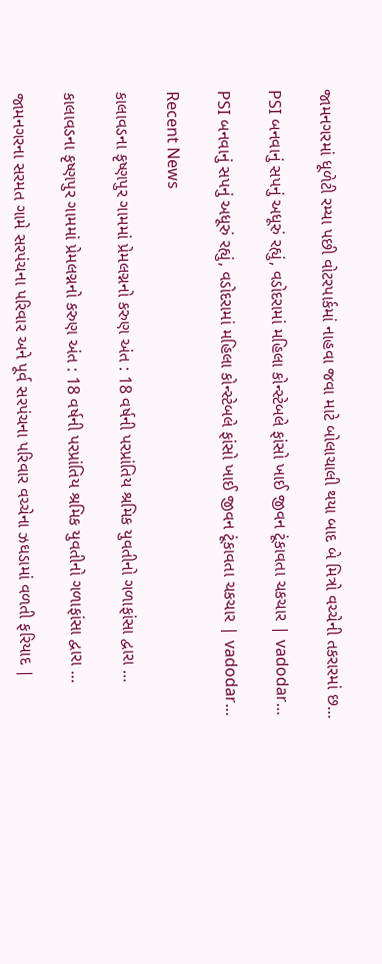જામનગરમાં ધૂળેટી રમ્યા પછી વોટરપાર્કમાં નાહવા જવા માટે બોલાચાલી થયા બાદ બે મિત્રો વચ્ચેની તકરારમાં છ…

PSI બનવાનું સપનું અધૂરું રહ્યું, વડોદરામાં મહિલા કોન્સ્ટેબલે ફાંસો ખાઈ જીવન ટૂંકાવતા ચકચાર | vadodar…

PSI બનવાનું સપનું અધૂરું રહ્યું, વડોદરામાં મહિલા કોન્સ્ટેબલે ફાંસો ખાઈ જીવન ટૂંકાવતા ચકચાર | vadodar…

Recent News

કાલાવડના કૃષ્ણપુર ગામમાં પ્રેમલગ્નનો કરુણ અંત : 18 વર્ષની પરપ્રાંતિય શ્રમિક યુવતીનો ગળાફાંસા દ્વારા …

કાલાવડના કૃષ્ણપુર ગામમાં પ્રેમલગ્નનો કરુણ અંત : 18 વર્ષની પરપ્રાંતિય શ્રમિક યુવતીનો ગળાફાંસા દ્વારા …

જામનગરના સરમત ગામે સરપંચના પરિવાર અને પૂર્વ સરપંચના પરિવાર વચ્ચેના ઝઘડામાં વળતી ફરિયાદ |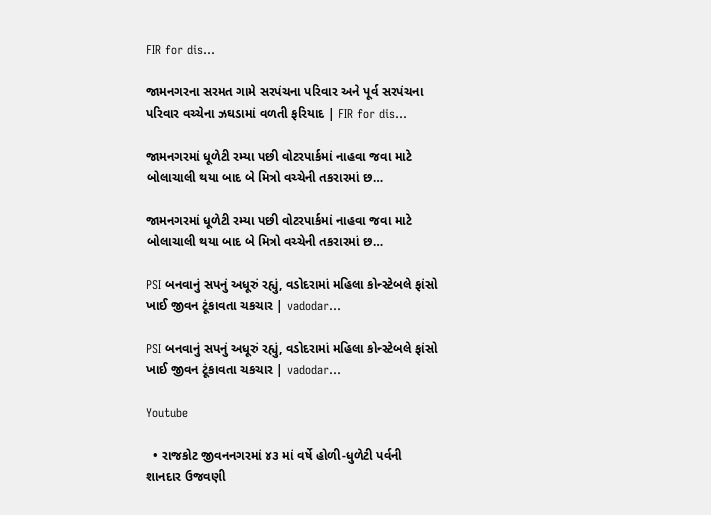FIR for dis…

જામનગરના સરમત ગામે સરપંચના પરિવાર અને પૂર્વ સરપંચના પરિવાર વચ્ચેના ઝઘડામાં વળતી ફરિયાદ | FIR for dis…

જામનગરમાં ધૂળેટી રમ્યા પછી વોટરપાર્કમાં નાહવા જવા માટે બોલાચાલી થયા બાદ બે મિત્રો વચ્ચેની તકરારમાં છ…

જામનગરમાં ધૂળેટી રમ્યા પછી વોટરપાર્કમાં નાહવા જવા માટે બોલાચાલી થયા બાદ બે મિત્રો વચ્ચેની તકરારમાં છ…

PSI બનવાનું સપનું અધૂરું રહ્યું, વડોદરામાં મહિલા કોન્સ્ટેબલે ફાંસો ખાઈ જીવન ટૂંકાવતા ચકચાર | vadodar…

PSI બનવાનું સપનું અધૂરું રહ્યું, વડોદરામાં મહિલા કોન્સ્ટેબલે ફાંસો ખાઈ જીવન ટૂંકાવતા ચકચાર | vadodar…

Youtube

  • રાજકોટ જીવનનગરમાં ૪૩ માં વર્ષે હોળી-ધુળેટી પર્વની શાનદાર ઉજવણી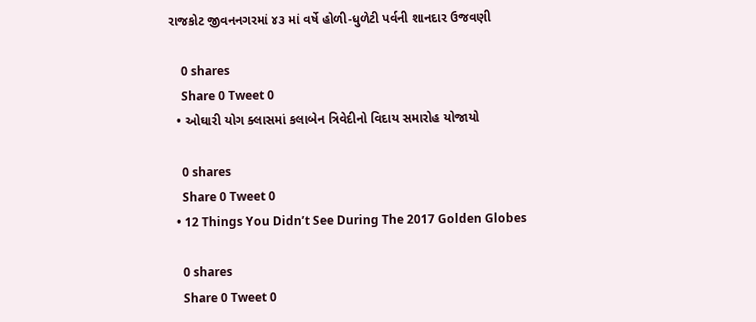રાજકોટ જીવનનગરમાં ૪૩ માં વર્ષે હોળી-ધુળેટી પર્વની શાનદાર ઉજવણી

    0 shares
    Share 0 Tweet 0
  • ઓઘારી યોગ ક્લાસમાં કલાબેન ત્રિવેદીનો વિદાય સમારોહ યોજાયો

    0 shares
    Share 0 Tweet 0
  • 12 Things You Didn’t See During The 2017 Golden Globes

    0 shares
    Share 0 Tweet 0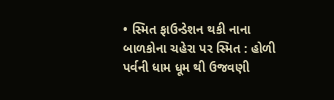• સ્મિત ફાઉન્ડેશન થકી નાના બાળકોના ચહેરા પર સ્મિત : હોળી પર્વની ધામ ધૂમ થી ઉજવણી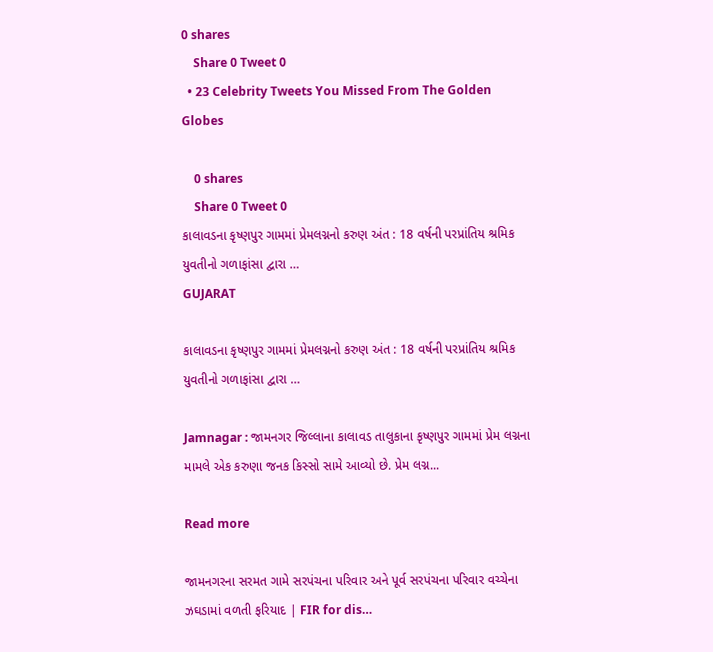0 shares
    Share 0 Tweet 0
  • 23 Celebrity Tweets You Missed From The Golden Globes

    0 shares
    Share 0 Tweet 0
કાલાવડના કૃષ્ણપુર ગામમાં પ્રેમલગ્નનો કરુણ અંત : 18 વર્ષની પરપ્રાંતિય શ્રમિક યુવતીનો ગળાફાંસા દ્વારા …
GUJARAT

કાલાવડના કૃષ્ણપુર ગામમાં પ્રેમલગ્નનો કરુણ અંત : 18 વર્ષની પરપ્રાંતિય શ્રમિક યુવતીનો ગળાફાંસા દ્વારા …

Jamnagar : જામનગર જિલ્લાના કાલાવડ તાલુકાના કૃષ્ણપુર ગામમાં પ્રેમ લગ્નના મામલે એક કરુણા જનક કિસ્સો સામે આવ્યો છે. પ્રેમ લગ્ન...

Read more

જામનગરના સરમત ગામે સરપંચના પરિવાર અને પૂર્વ સરપંચના પરિવાર વચ્ચેના ઝઘડામાં વળતી ફરિયાદ | FIR for dis…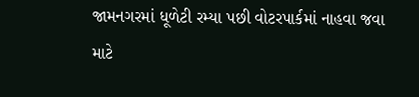જામનગરમાં ધૂળેટી રમ્યા પછી વોટરપાર્કમાં નાહવા જવા માટે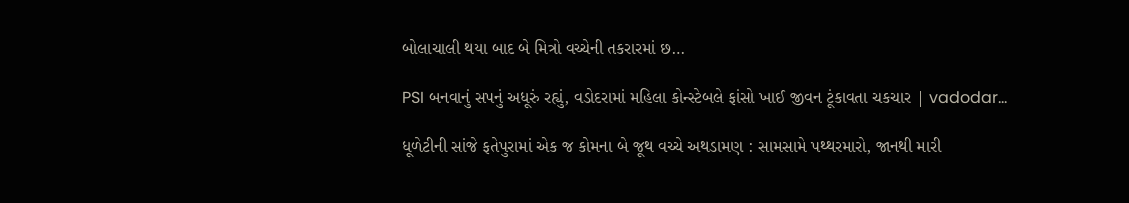બોલાચાલી થયા બાદ બે મિત્રો વચ્ચેની તકરારમાં છ…

PSI બનવાનું સપનું અધૂરું રહ્યું, વડોદરામાં મહિલા કોન્સ્ટેબલે ફાંસો ખાઈ જીવન ટૂંકાવતા ચકચાર | vadodar…

ધૂળેટીની સાંજે ફતેપુરામાં એક જ કોમના બે જૂથ વચ્ચે અથડામણ : સામસામે પથ્થરમારો, જાનથી મારી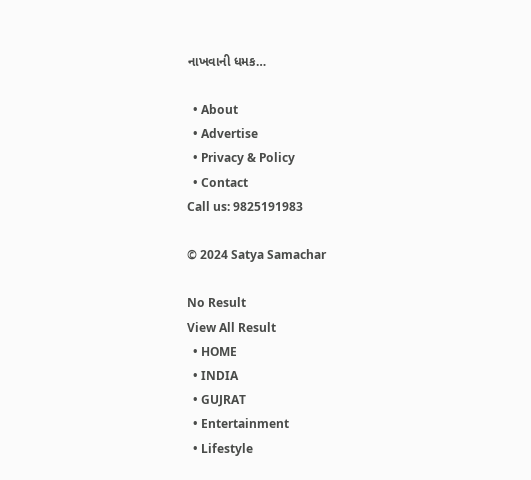નાખવાની ધમક…

  • About
  • Advertise
  • Privacy & Policy
  • Contact
Call us: 9825191983

© 2024 Satya Samachar

No Result
View All Result
  • HOME
  • INDIA
  • GUJRAT
  • Entertainment
  • Lifestyle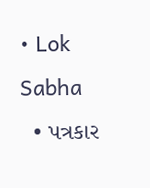• Lok Sabha
  • પત્રકાર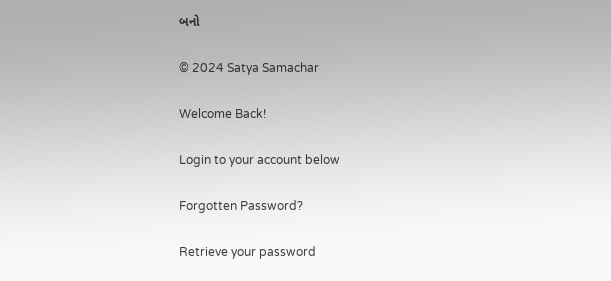બનો

© 2024 Satya Samachar

Welcome Back!

Login to your account below

Forgotten Password?

Retrieve your password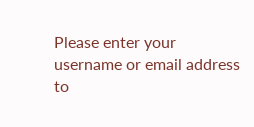Please enter your username or email address to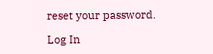reset your password.

Log In